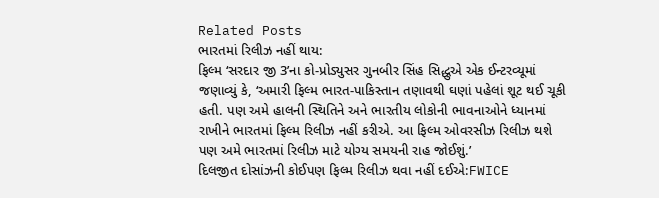Related Posts
ભારતમાં રિલીઝ નહીં થાય:
ફિલ્મ ‘સરદાર જી 3’ના કો-પ્રોડ્યુસર ગુનબીર સિંહ સિદ્ધુએ એક ઈન્ટરવ્યૂમાં જણાવ્યું કે, ‘અમારી ફિલ્મ ભારત-પાકિસ્તાન તણાવથી ઘણાં પહેલાં શૂટ થઈ ચૂકી હતી. પણ અમે હાલની સ્થિતિને અને ભારતીય લોકોની ભાવનાઓને ધ્યાનમાં રાખીને ભારતમાં ફિલ્મ રિલીઝ નહીં કરીએ. આ ફિલ્મ ઓવરસીઝ રિલીઝ થશે પણ અમે ભારતમાં રિલીઝ માટે યોગ્ય સમયની રાહ જોઈશું.’
દિલજીત દોસાંઝની કોઈપણ ફિલ્મ રિલીઝ થવા નહીં દઈએ:FWICE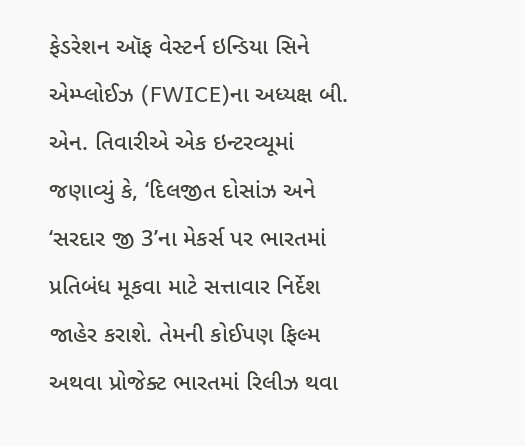ફેડરેશન ઑફ વેસ્ટર્ન ઇન્ડિયા સિને એમ્પ્લોઈઝ (FWICE)ના અધ્યક્ષ બી. એન. તિવારીએ એક ઇન્ટરવ્યૂમાં જણાવ્યું કે, ‘દિલજીત દોસાંઝ અને ‘સરદાર જી 3’ના મેકર્સ પર ભારતમાં પ્રતિબંધ મૂકવા માટે સત્તાવાર નિર્દેશ જાહેર કરાશે. તેમની કોઈપણ ફિલ્મ અથવા પ્રોજેક્ટ ભારતમાં રિલીઝ થવા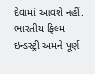દેવામાં આવશે નહીં. ભારતીય ફિલ્મ ઇન્ડસ્ટ્રી અમને પૂર્ણ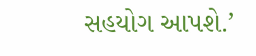સહયોગ આપશે.’